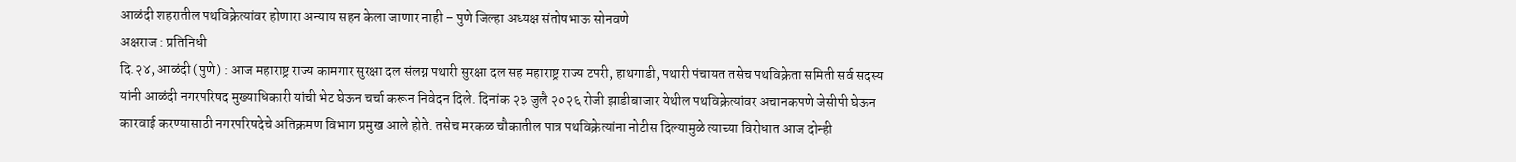आळंदी शहरातील पथविक्रेत्यांवर होणारा अन्याय सहन केला जाणार नाही – पुणे जिल्हा अध्यक्ष संतोषभाऊ सोनवणे
अक्षराज : प्रतिनिधी
दि.२४, आळंदी (पुणे) : आज महाराष्ट्र राज्य कामगार सुरक्षा दल संलग्न पथारी सुरक्षा दल सह महाराष्ट्र राज्य टपरी, हाथगाडी, पथारी पंचायत तसेच पथविक्रेता समिती सर्व सदस्य यांनी आळंदी नगरपरिषद मुख्याधिकारी यांची भेट घेऊन चर्चा करून निवेदन दिले. दिनांक २३ जुलै २०२६ रोजी झाडीबाजार येथील पथविक्रेत्यांवर अचानकपणे जेसीपी घेऊन कारवाई करण्यासाठी नगरपरिषदेचे अतिक्रमण विभाग प्रमुख आले होते. तसेच मरकळ चौकातील पात्र पथविक्रेत्यांना नोटीस दिल्यामुळे त्याच्या विरोधात आज दोन्ही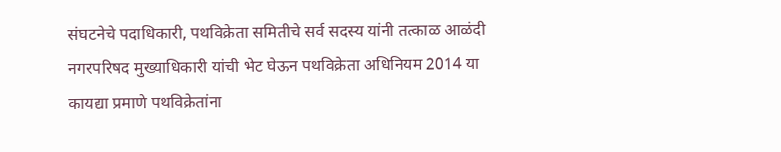संघटनेचे पदाधिकारी, पथविक्रेता समितीचे सर्व सदस्य यांनी तत्काळ आळंदी नगरपरिषद मुख्याधिकारी यांची भेट घेऊन पथविक्रेता अधिनियम 2014 या कायद्या प्रमाणे पथविक्रेतांना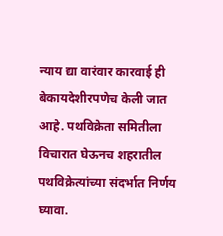न्याय द्या वारंवार कारवाई ही बेकायदेशीरपणेच केली जात आहे. पथविक्रेता समितीला विचारात घेऊनच शहरातील पथविक्रेत्यांच्या संदर्भात निर्णय घ्यावा.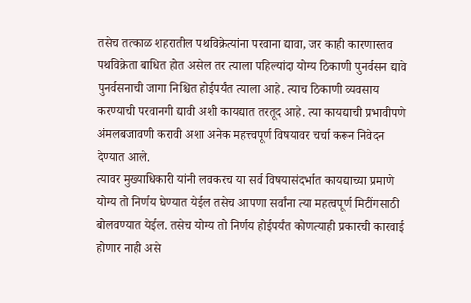तसेच तत्काळ शहरातील पथविक्रेत्यांना परवाना द्यावा, जर काही कारणास्तव पथविक्रेता बाधित होत असेल तर त्याला पहिल्यांदा योग्य ठिकाणी पुनर्वसन द्यावे पुनर्वसनाची जागा निश्चित होईपर्यंत त्याला आहे. त्याच ठिकाणी व्यवसाय करण्याची परवानगी द्यावी अशी कायद्यात तरतूद आहे. त्या कायद्याची प्रभावीपणे अंमलबजावणी करावी अशा अनेक महत्त्वपूर्ण विषयावर चर्चा करून निवेदन देण्यात आले.
त्यावर मुख्याधिकारी यांनी लवकरच या सर्व विषयासंदर्भात कायद्याच्या प्रमाणे योग्य तो निर्णय घेण्यात येईल तसेच आपणा सर्वांना त्या महत्वपूर्ण मिटींगसाठी बोलवण्यात येईल. तसेच योग्य तो निर्णय होईपर्यंत कोणत्याही प्रकारची कारवाई होणार नाही असे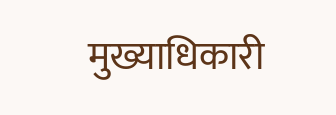मुख्याधिकारी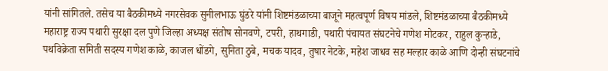यांनी सांगितले. तसेच या बैठकीमध्ये नगरसेवक सुनीलभाऊ घुंडरे यांनी शिष्टमंडळाच्या बाजूने महत्वपूर्ण विषय मांडले, शिष्टमंडळाच्या बैठकीमध्ये महाराष्ट्र राज्य पथारी सुरक्षा दल पुणे जिल्हा अध्यक्ष संतोष सोनवणे, टपरी, हाथगाडी, पथारी पंचायत संघटनेचे गणेश मोटकर, राहुल कुऱ्हाडे, पथविक्रेता समिती सदस्य गणेश काळे, काजल धोंडगे, सुनिता ठुबे, मचक यादव, तुषार नेटके, महेश जाधव सह मल्हार काळे आणि दोन्ही संघटनांचे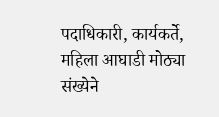पदाधिकारी, कार्यकर्ते, महिला आघाडी मोठ्या संख्येने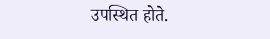उपस्थित होते.